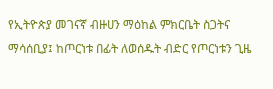የኢትዮጵያ መገናኛ ብዙሀን ማዕከል ምክርቤት ስጋትና ማሳሰቢያ፤ ከጦርነቱ በፊት ለወሰዱት ብድር የጦርነቱን ጊዜ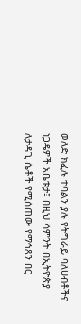ወለድ ክፈሉ ተባልን ያሉ የትግራይ ባለሀብቶችና ነጋዴዎች አቤቱታ፤ በዚህ ሳምንት በኢትዮጵያ ለታዳጊ ሴቶች የሚሰጠው የማኅጸን በር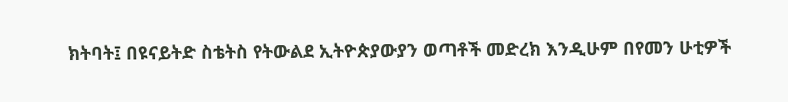ክትባት፤ በዩናይትድ ስቴትስ የትውልደ ኢትዮጵያውያን ወጣቶች መድረክ እንዲሁም በየመን ሁቲዎች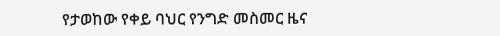የታወከው የቀይ ባህር የንግድ መስመር ዜና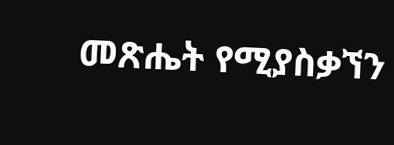መጽሔት የሚያስቃኘን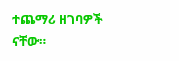ተጨማሪ ዘገባዎች ናቸው።